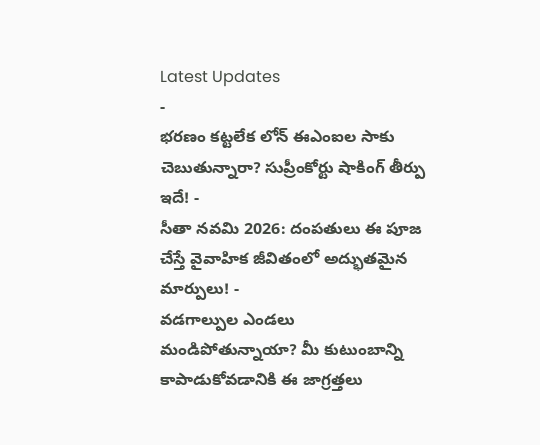Latest Updates
-
భరణం కట్టలేక లోన్ ఈఎంఐల సాకు చెబుతున్నారా? సుప్రీంకోర్టు షాకింగ్ తీర్పు ఇదే! -
సీతా నవమి 2026: దంపతులు ఈ పూజ చేస్తే వైవాహిక జీవితంలో అద్భుతమైన మార్పులు! -
వడగాల్పుల ఎండలు మండిపోతున్నాయా? మీ కుటుంబాన్ని కాపాడుకోవడానికి ఈ జాగ్రత్తలు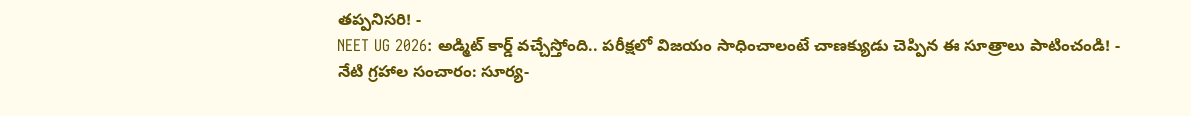తప్పనిసరి! -
NEET UG 2026: అడ్మిట్ కార్డ్ వచ్చేస్తోంది.. పరీక్షలో విజయం సాధించాలంటే చాణక్యుడు చెప్పిన ఈ సూత్రాలు పాటించండి! -
నేటి గ్రహాల సంచారం: సూర్య-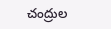చంద్రుల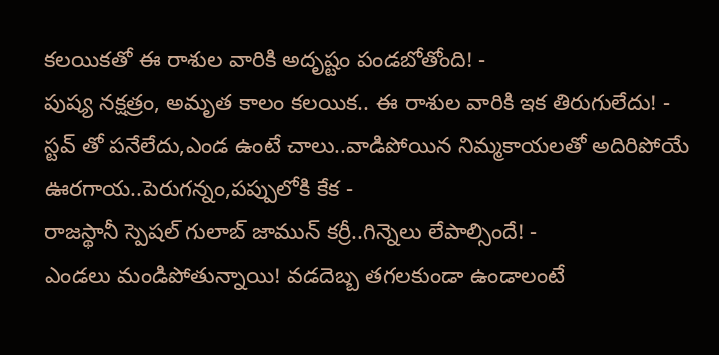కలయికతో ఈ రాశుల వారికి అదృష్టం పండబోతోంది! -
పుష్య నక్షత్రం, అమృత కాలం కలయిక.. ఈ రాశుల వారికి ఇక తిరుగులేదు! -
స్టవ్ తో పనేలేదు,ఎండ ఉంటే చాలు..వాడిపోయిన నిమ్మకాయలతో అదిరిపోయే ఊరగాయ..పెరుగన్నం,పప్పులోకి కేక -
రాజస్థానీ స్పెషల్ గులాబ్ జామున్ కర్రీ..గిన్నెలు లేపాల్సిందే! -
ఎండలు మండిపోతున్నాయి! వడదెబ్బ తగలకుండా ఉండాలంటే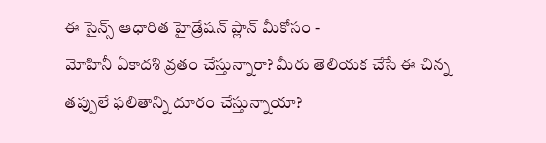ఈ సైన్స్ ఆధారిత హైడ్రేషన్ ప్లాన్ మీకోసం -
మోహినీ ఏకాదశి వ్రతం చేస్తున్నారా? మీరు తెలియక చేసే ఈ చిన్న తప్పులే ఫలితాన్ని దూరం చేస్తున్నాయా?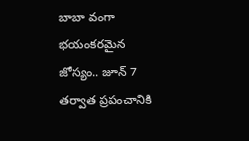బాబా వంగా భయంకరమైన జోస్యం.. జూన్ 7 తర్వాత ప్రపంచానికి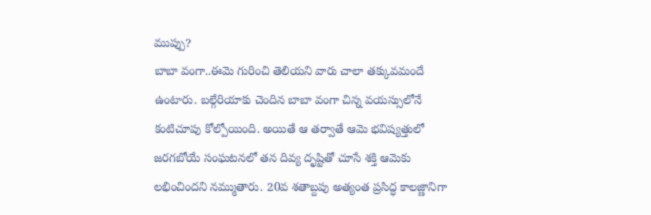ముప్పు?
బాబా వంగా..ఈమె గురించి తెలియని వారు చాలా తక్కువమందే ఉంటారు. బల్గేరియాకు చెందిన బాబా వంగా చిన్న వయస్సులోనే కంటిచూపు కోల్పోయింది. అయితే ఆ తర్వాతే ఆమె భవిష్యత్తులో జరగబోయే సంఘటనలో తన దివ్య దృష్టితో చూసే శక్తి ఆమెకు లభించిందని నమ్ముతారు. 20వ శతాబ్దపు అత్యంత ప్రసిద్ధ కాలజ్ణానిగా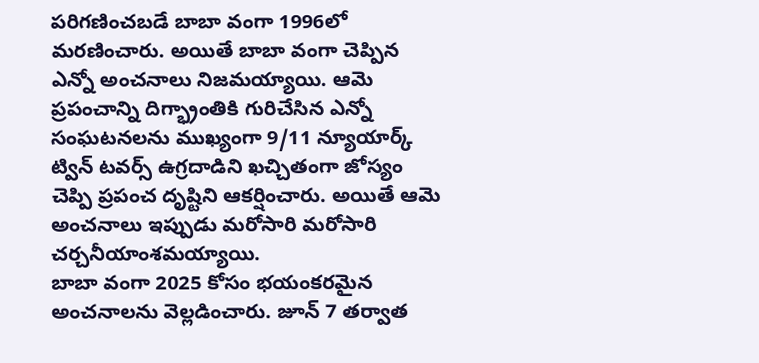పరిగణించబడే బాబా వంగా 1996లో మరణించారు. అయితే బాబా వంగా చెప్పిన ఎన్నో అంచనాలు నిజమయ్యాయి. ఆమె ప్రపంచాన్ని దిగ్భ్రాంతికి గురిచేసిన ఎన్నో సంఘటనలను ముఖ్యంగా 9/11 న్యూయార్క్ ట్విన్ టవర్స్ ఉగ్రదాడిని ఖచ్చితంగా జోస్యం చెప్పి ప్రపంచ దృష్టిని ఆకర్షించారు. అయితే ఆమె అంచనాలు ఇప్పుడు మరోసారి మరోసారి చర్చనీయాంశమయ్యాయి.
బాబా వంగా 2025 కోసం భయంకరమైన అంచనాలను వెల్లడించారు. జూన్ 7 తర్వాత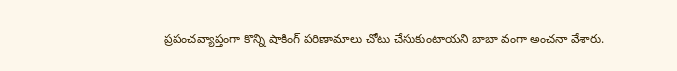ప్రపంచవ్యాప్తంగా కొన్ని షాకింగ్ పరిణామాలు చోటు చేసుకుంటాయని బాబా వంగా అంచనా వేశారు.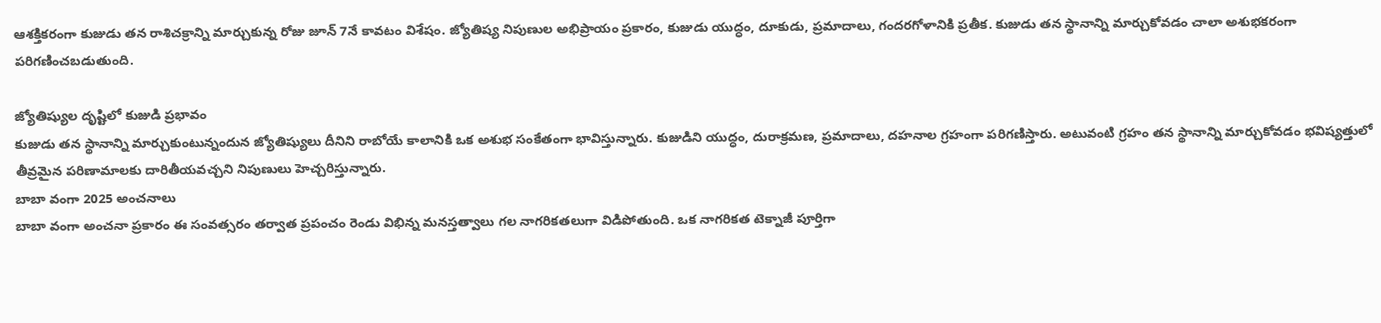ఆశక్తికరంగా కుజుడు తన రాశిచక్రాన్ని మార్చుకున్న రోజు జూన్ 7నే కావటం విశేషం. జ్యోతిష్య నిపుణుల అభిప్రాయం ప్రకారం, కుజుడు యుద్ధం, దూకుడు, ప్రమాదాలు, గందరగోళానికి ప్రతీక. కుజుడు తన స్థానాన్ని మార్చుకోవడం చాలా అశుభకరంగా పరిగణించబడుతుంది.

జ్యోతిష్యుల దృష్టిలో కుజుడి ప్రభావం
కుజుడు తన స్థానాన్ని మార్చుకుంటున్నందున జ్యోతిష్యులు దీనిని రాబోయే కాలానికి ఒక అశుభ సంకేతంగా భావిస్తున్నారు. కుజుడిని యుద్ధం, దురాక్రమణ, ప్రమాదాలు, దహనాల గ్రహంగా పరిగణిస్తారు. అటువంటి గ్రహం తన స్థానాన్ని మార్చుకోవడం భవిష్యత్తులో తీవ్రమైన పరిణామాలకు దారితీయవచ్చని నిపుణులు హెచ్చరిస్తున్నారు.
బాబా వంగా 2025 అంచనాలు
బాబా వంగా అంచనా ప్రకారం ఈ సంవత్సరం తర్వాత ప్రపంచం రెండు విభిన్న మనస్తత్వాలు గల నాగరికతలుగా విడిపోతుంది. ఒక నాగరికత టెక్నాజీ పూర్తిగా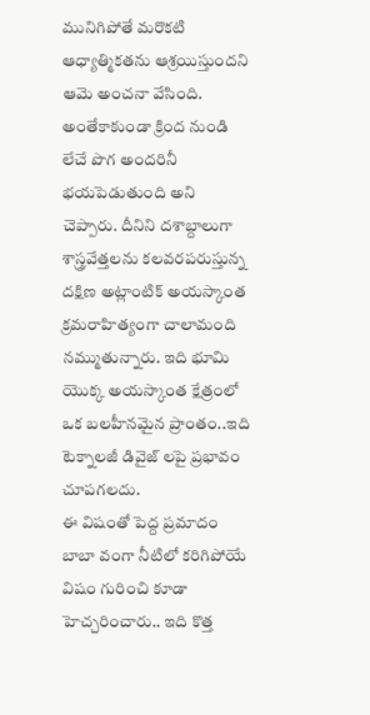మునిగిపోతే మరొకటి ఆధ్యాత్మికతను ఆశ్రయిస్తుందని ఆమె అంచనా వేసింది. అంతేకాకుండా క్రింద నుండి లేచే పొగ అందరినీ భయపెడుతుంది అని చెప్పారు. దీనిని దశాబ్దాలుగా శాస్త్రవేత్తలను కలవరపరుస్తున్న దక్షిణ అట్లాంటిక్ అయస్కాంత క్రమరాహిత్యంగా చాలామంది నమ్ముతున్నారు. ఇది భూమి యొక్క అయస్కాంత క్షేత్రంలో ఒక బలహీనమైన ప్రాంతం..ఇది టెక్నాలజీ డివైజ్ లపై ప్రభావం చూపగలదు.
ఈ విషంతో పెద్ద ప్రమాదం
బాబా వంగా నీటిలో కరిగిపోయే విషం గురించి కూడా హెచ్చరించారు.. ఇది కొత్త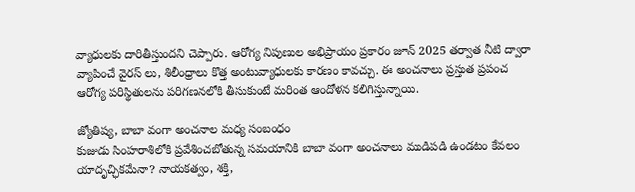వ్యాధులకు దారితీస్తుందని చెప్పారు. ఆరోగ్య నిపుణుల అభిప్రాయం ప్రకారం జూన్ 2025 తర్వాత నీటి ద్వారా వ్యాపించే వైరస్ లు, శిలీంధ్రాలు కొత్త అంటువ్యాధులకు కారణం కావచ్చు. ఈ అంచనాలు ప్రస్తుత ప్రపంచ ఆరోగ్య పరిస్థితులను పరిగణనలోకి తీసుకుంటే మరింత ఆందోళన కలిగిస్తున్నాయి.

జ్యోతిష్య, బాబా వంగా అంచనాల మధ్య సంబంధం
కుజుడు సింహరాశిలోకి ప్రవేశించబోతున్న సమయానికి బాబా వంగా అంచనాలు ముడిపడి ఉండటం కేవలం యాదృచ్ఛికమేనా? నాయకత్వం, శక్తి,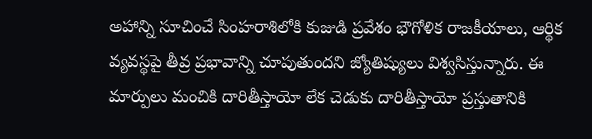అహాన్ని సూచించే సింహరాశిలోకి కుజుడి ప్రవేశం భౌగోళిక రాజకీయాలు, ఆర్థిక వ్యవస్థపై తీవ్ర ప్రభావాన్ని చూపుతుందని జ్యోతిష్యులు విశ్వసిస్తున్నారు. ఈ మార్పులు మంచికి దారితీస్తాయో లేక చెడుకు దారితీస్తాయో ప్రస్తుతానికి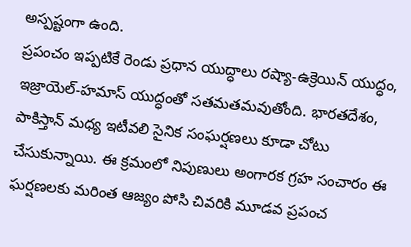అస్పష్టంగా ఉంది.
ప్రపంచం ఇప్పటికే రెండు ప్రధాన యుద్ధాలు రష్యా-ఉక్రెయిన్ యుద్ధం, ఇజ్రాయెల్-హమాస్ యుద్ధంతో సతమతమవుతోంది. భారతదేశం, పాకిస్తాన్ మధ్య ఇటీవలి సైనిక సంఘర్షణలు కూడా చోటు చేసుకున్నాయి. ఈ క్రమంలో నిపుణులు అంగారక గ్రహ సంచారం ఈ ఘర్షణలకు మరింత ఆజ్యం పోసి చివరికి మూడవ ప్రపంచ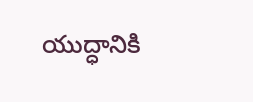యుద్ధానికి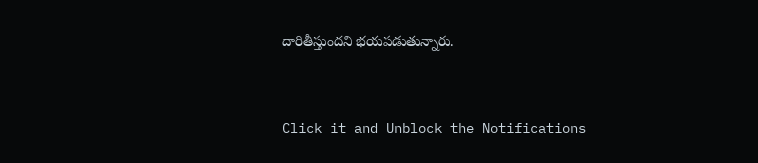దారితీస్తుందని భయపడుతున్నారు.



Click it and Unblock the Notifications